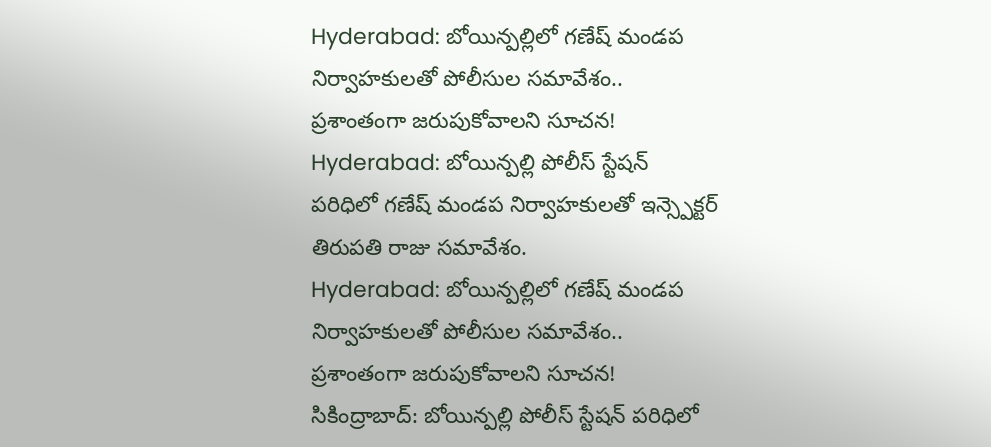Hyderabad: బోయిన్పల్లిలో గణేష్ మండప నిర్వాహకులతో పోలీసుల సమావేశం.. ప్రశాంతంగా జరుపుకోవాలని సూచన!
Hyderabad: బోయిన్పల్లి పోలీస్ స్టేషన్ పరిధిలో గణేష్ మండప నిర్వాహకులతో ఇన్స్పెక్టర్ తిరుపతి రాజు సమావేశం.
Hyderabad: బోయిన్పల్లిలో గణేష్ మండప నిర్వాహకులతో పోలీసుల సమావేశం.. ప్రశాంతంగా జరుపుకోవాలని సూచన!
సికింద్రాబాద్: బోయిన్పల్లి పోలీస్ స్టేషన్ పరిధిలో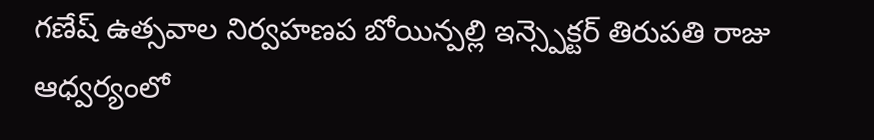గణేష్ ఉత్సవాల నిర్వహణప బోయిన్పల్లి ఇన్స్పెక్టర్ తిరుపతి రాజు ఆధ్వర్యంలో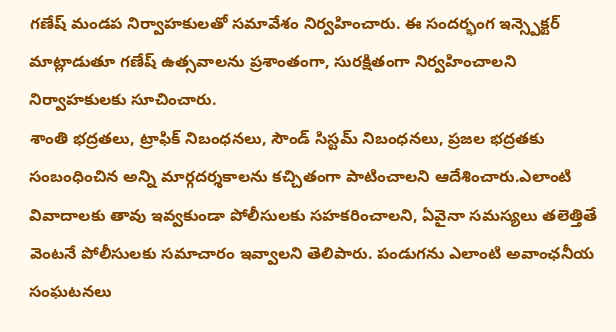గణేష్ మండప నిర్వాహకులతో సమావేశం నిర్వహించారు. ఈ సందర్భంగ ఇన్స్పెక్టర్ మాట్లాడుతూ గణేష్ ఉత్సవాలను ప్రశాంతంగా, సురక్షితంగా నిర్వహించాలని నిర్వాహకులకు సూచించారు.
శాంతి భద్రతలు, ట్రాఫిక్ నిబంధనలు, సౌండ్ సిస్టమ్ నిబంధనలు, ప్రజల భద్రతకు సంబంధించిన అన్ని మార్గదర్శకాలను కచ్చితంగా పాటించాలని ఆదేశించారు.ఎలాంటి వివాదాలకు తావు ఇవ్వకుండా పోలీసులకు సహకరించాలని, ఏవైనా సమస్యలు తలెత్తితే వెంటనే పోలీసులకు సమాచారం ఇవ్వాలని తెలిపారు. పండుగను ఎలాంటి అవాంఛనీయ సంఘటనలు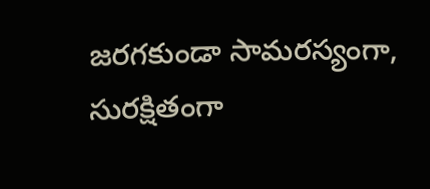జరగకుండా సామరస్యంగా, సురక్షితంగా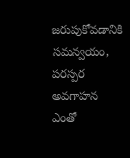జరుపుకోవడానికి సమన్వయం, పరస్పర అవగాహన ఎంతో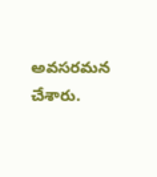అవసరమన చేశారు.